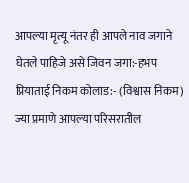आपल्या मृत्यू नंतर ही आपले नाव जगाने घेतले पाहिजे असे जिवन जगा:-हभप प्रियाताई निकम कोलाड:- (विश्वास निकम) ज्या प्रमाणे आपल्या परिसरातील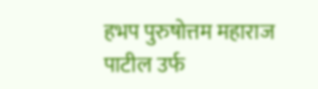हभप पुरुषोत्तम महाराज पाटील उर्फ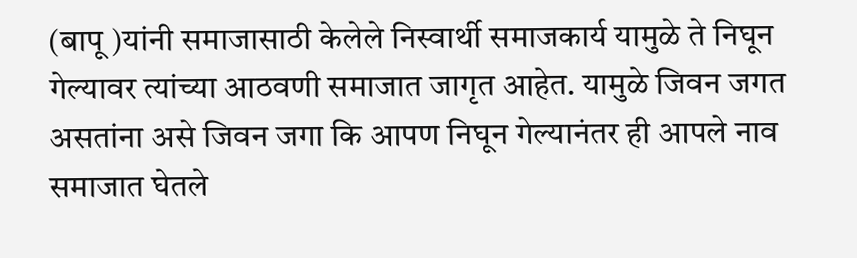(बापू )यांनी समाजासाठी केलेले निस्वार्थी समाजकार्य यामुळे ते निघून गेल्यावर त्यांच्या आठवणी समाजात जागृत आहेत. यामुळे जिवन जगत असतांना असे जिवन जगा कि आपण निघून गेल्यानंतर ही आपले नाव समाजात घेतले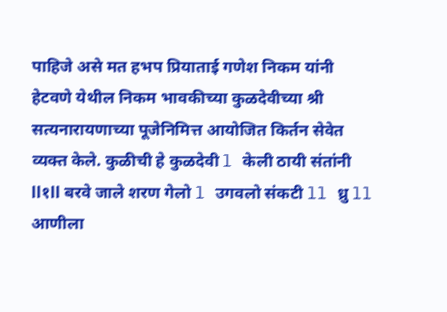पाहिजे असे मत हभप प्रियाताई गणेश निकम यांनी हेटवणे येथील निकम भावकीच्या कुळदेवीच्या श्री सत्यनारायणाच्या पूजेनिमित्त आयोजित किर्तन सेवेत व्यक्त केले. कुळीची हे कुळदेवी l केली ठायी संतांनी ll१ll बरवे जाले शरण गेलो l उगवलो संकटी ll ध्रु ll आणीला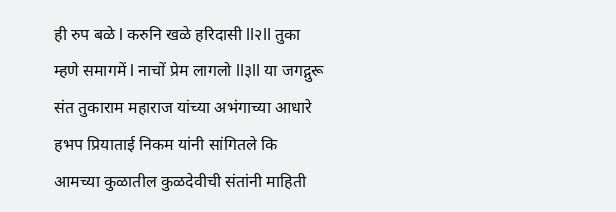ही रुप बळे l करुनि खळे हरिदासी ll२ll तुका म्हणे समागमें l नाचों प्रेम लागलो ll३ll या जगद्गुरू संत तुकाराम महाराज यांच्या अभंगाच्या आधारे हभप प्रियाताई निकम यांनी सांगितले कि आमच्या कुळातील कुळदेवीची संतांनी माहिती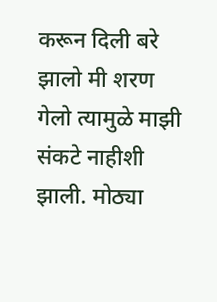करून दिली बरे झालो मी शरण गेलो त्यामुळे माझी संकटे नाहीशी झाली. मोठ्या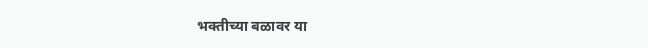भक्तीच्या बळावर या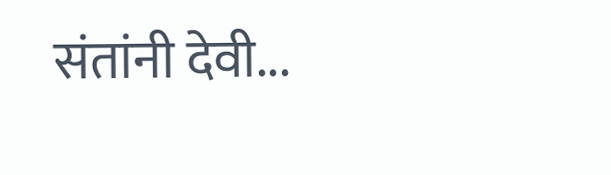संतांनी देवी...